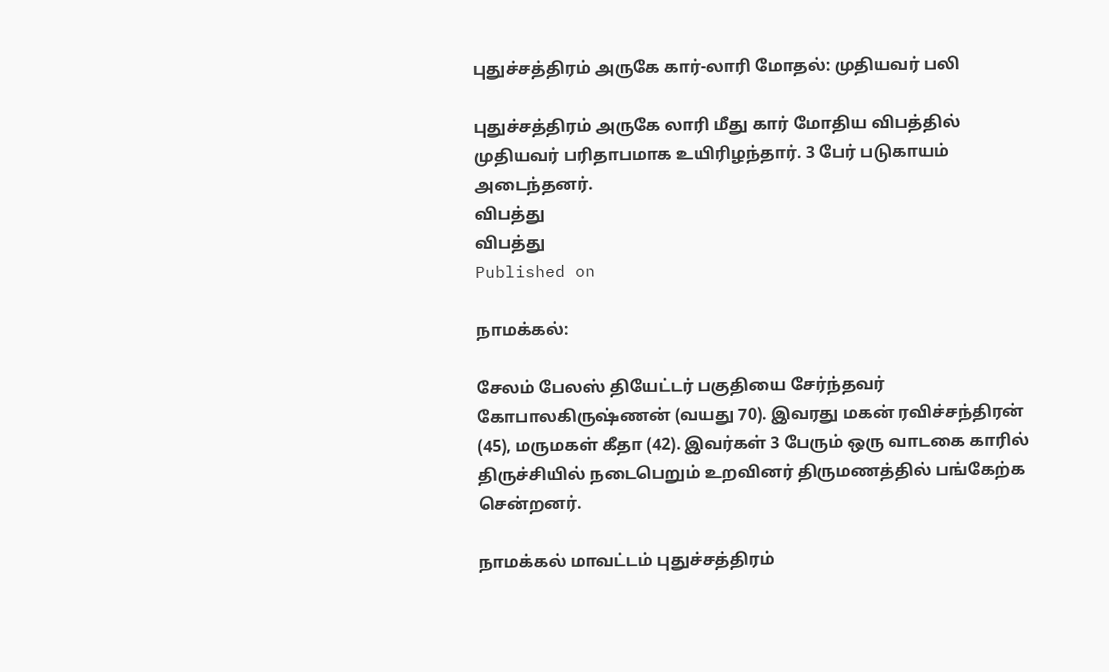புதுச்சத்திரம் அருகே கார்-லாரி மோதல்: முதியவர் பலி

புதுச்சத்திரம் அருகே லாரி மீது கார் மோதிய விபத்தில் முதியவர் பரிதாபமாக உயிரிழந்தார். 3 பேர் படுகாயம் அடைந்தனர்.
விபத்து
விபத்து
Published on

நாமக்கல்:

சேலம் பேலஸ் தியேட்டர் பகுதியை சேர்ந்தவர் கோபாலகிருஷ்ணன் (வயது 70). இவரது மகன் ரவிச்சந்திரன் (45), மருமகள் கீதா (42). இவர்கள் 3 பேரும் ஒரு வாடகை காரில் திருச்சியில் நடைபெறும் உறவினர் திருமணத்தில் பங்கேற்க சென்றனர்.

நாமக்கல் மாவட்டம் புதுச்சத்திரம்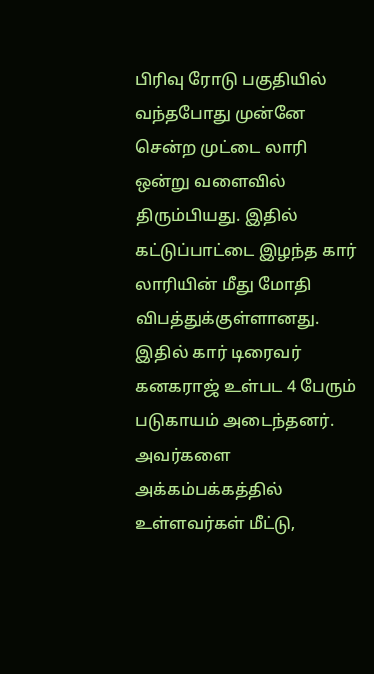பிரிவு ரோடு பகுதியில் வந்தபோது முன்னே சென்ற முட்டை லாரி ஒன்று வளைவில் திரும்பியது. இதில் கட்டுப்பாட்டை இழந்த கார் லாரியின் மீது மோதி விபத்துக்குள்ளானது. இதில் கார் டிரைவர் கனகராஜ் உள்பட 4 பேரும் படுகாயம் அடைந்தனர். அவர்களை அக்கம்பக்கத்தில் உள்ளவர்கள் மீட்டு,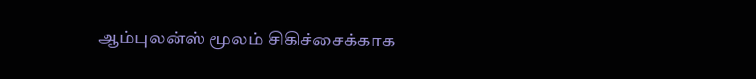ஆம்புலன்ஸ் மூலம் சிகிச்சைக்காக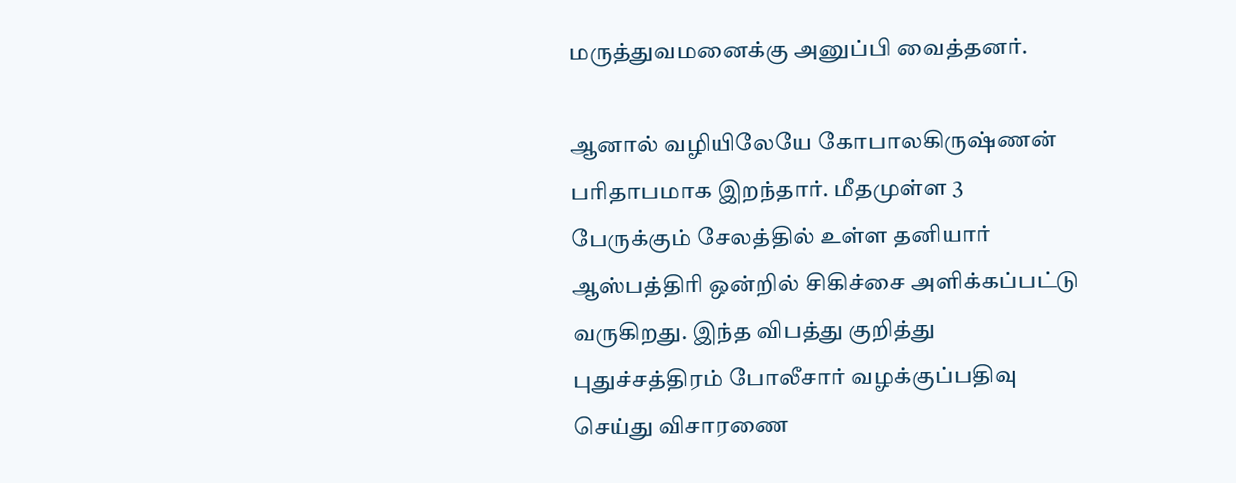மருத்துவமனைக்கு அனுப்பி வைத்தனர்.

ஆனால் வழியிலேயே கோபாலகிருஷ்ணன் பரிதாபமாக இறந்தார். மீதமுள்ள 3 பேருக்கும் சேலத்தில் உள்ள தனியார் ஆஸ்பத்திரி ஒன்றில் சிகிச்சை அளிக்கப்பட்டு வருகிறது. இந்த விபத்து குறித்து புதுச்சத்திரம் போலீசார் வழக்குப்பதிவு செய்து விசாரணை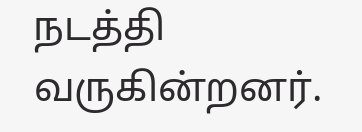நடத்தி வருகின்றனர்.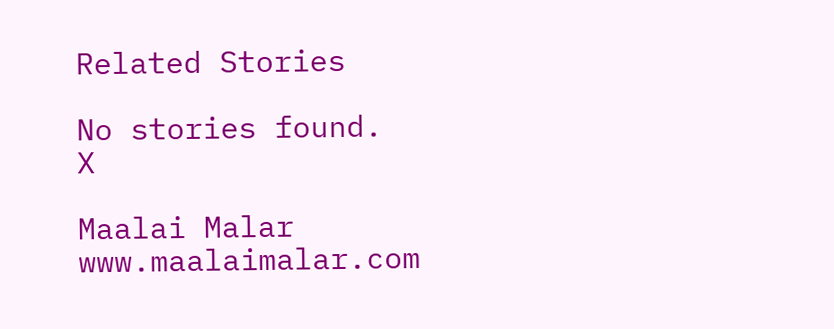Related Stories

No stories found.
X

Maalai Malar
www.maalaimalar.com